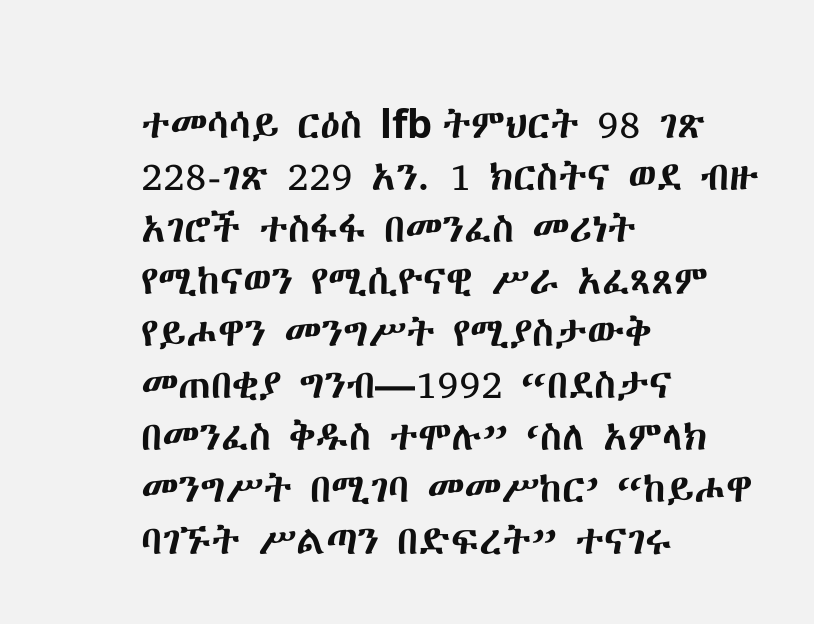ተመሳሳይ ርዕስ lfb ትምህርት 98 ገጽ 228-ገጽ 229 አን. 1 ክርስትና ወደ ብዙ አገሮች ተስፋፋ በመንፈስ መሪነት የሚከናወን የሚሲዮናዊ ሥራ አፈጻጸም የይሖዋን መንግሥት የሚያስታውቅ መጠበቂያ ግንብ—1992 “በደስታና በመንፈስ ቅዱስ ተሞሉ” ‘ስለ አምላክ መንግሥት በሚገባ መመሥከር’ “ከይሖዋ ባገኙት ሥልጣን በድፍረት” ተናገሩ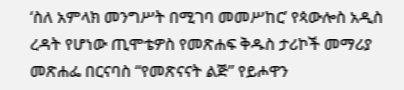‘ስለ አምላክ መንግሥት በሚገባ መመሥከር’ የጳውሎስ አዲስ ረዳት የሆነው ጢሞቴዎስ የመጽሐፍ ቅዱስ ታሪኮች መማሪያ መጽሐፌ በርናባስ “የመጽናናት ልጅ” የይሖዋን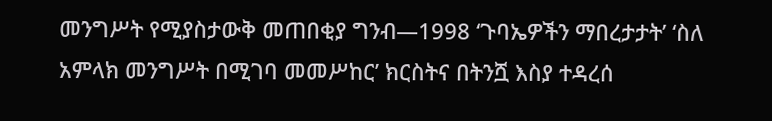መንግሥት የሚያስታውቅ መጠበቂያ ግንብ—1998 ‘ጉባኤዎችን ማበረታታት’ ‘ስለ አምላክ መንግሥት በሚገባ መመሥከር’ ክርስትና በትንሿ እስያ ተዳረሰ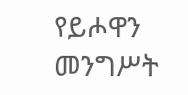የይሖዋን መንግሥት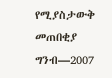የሚያስታውቅ መጠበቂያ ግንብ—2007